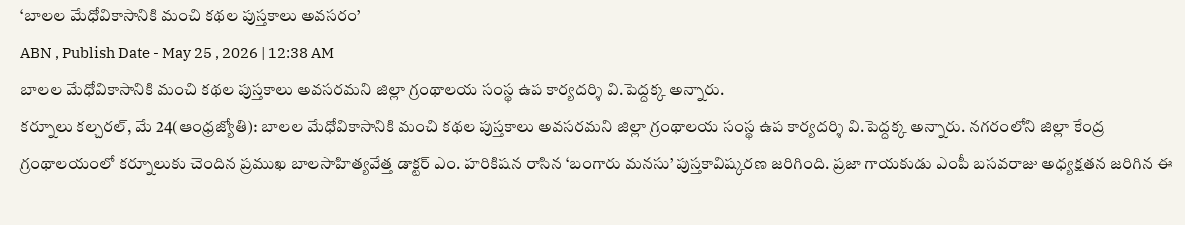‘బాలల మేధోవికాసానికి మంచి కథల పుస్తకాలు అవసరం’
ABN , Publish Date - May 25 , 2026 | 12:38 AM
బాలల మేధోవికాసానికి మంచి కథల పుస్తకాలు అవసరమని జిల్లా గ్రంథాలయ సంస్థ ఉప కార్యదర్శి వి.పెద్దక్క అన్నారు.
కర్నూలు కల్చరల్, మే 24(ఆంధ్రజ్యోతి): బాలల మేధోవికాసానికి మంచి కథల పుస్తకాలు అవసరమని జిల్లా గ్రంథాలయ సంస్థ ఉప కార్యదర్శి వి.పెద్దక్క అన్నారు. నగరంలోని జిల్లా కేంద్ర గ్రంథాలయంలో కర్నూలుకు చెందిన ప్రముఖ బాలసాహిత్యవేత్త డాక్టర్ ఎం. హరికిషన రాసిన ‘బంగారు మనసు’ పుస్తకావిష్కరణ జరిగింది. ప్రజా గాయకుడు ఎంపీ బసవరాజు అధ్యక్షతన జరిగిన ఈ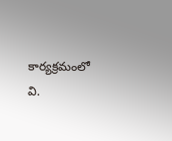కార్యక్రమంలో వి.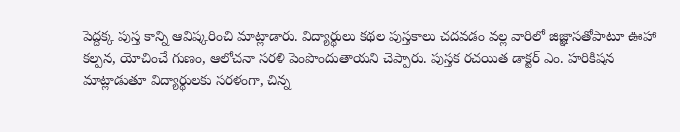పెద్దక్క పుస్త కాన్ని ఆవిష్కరించి మాట్లాడారు. విద్యార్థులు కథల పుస్తకాలు చదవడం వల్ల వారిలో జిజ్ఞాసతోపాటూ ఊహా కల్పన, యోచించే గుణం, ఆలోచనా సరళి పెంపొందుతాయని చెప్పారు. పుస్తక రచయిత డాక్టర్ ఎం. హరికిషన మాట్లాడుతూ విద్యార్థులకు సరళంగా, చిన్న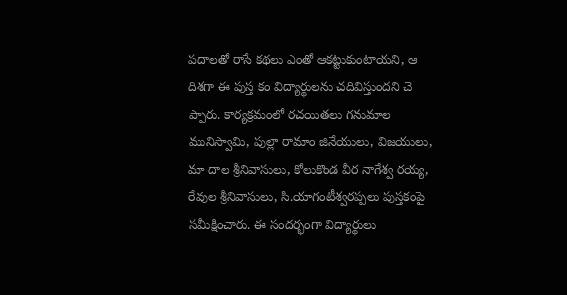పదాలతో రాసే కథలు ఎంతో ఆకట్టుకుంటాయని, ఆ దిశగా ఈ పుస్త కం విద్యార్థులను చదివిస్తుందని చె ప్పారు. కార్యక్రమంలో రచయితలు గనుమాల మునిస్వామి, పుల్లా రామాం జినేయులు, విజయులు, మా దాల శ్రీనివాసులు, కోలుకొండ వీర నాగేశ్వ రయ్య, రేవుల శ్రీనివాసులు, సి.యాగంటీశ్వరప్పలు పుస్తకంపై సమీక్షించారు. ఈ సందర్భంగా విద్యార్థులు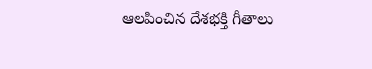ఆలపించిన దేశభక్తి గీతాలు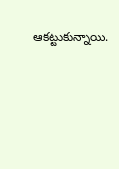ఆకట్టుకున్నాయి.